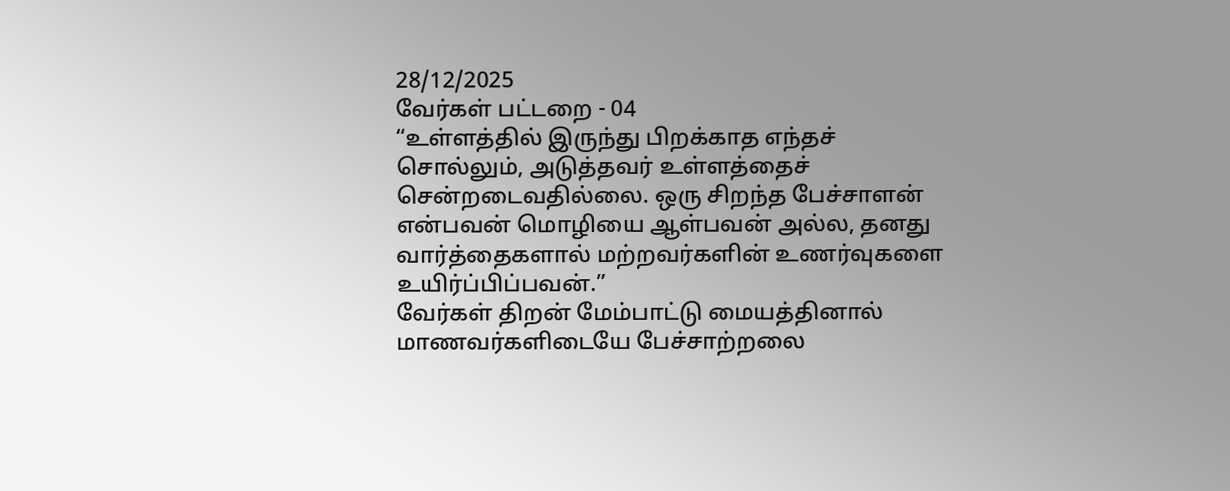28/12/2025
வேர்கள் பட்டறை - 04
“உள்ளத்தில் இருந்து பிறக்காத எந்தச் சொல்லும், அடுத்தவர் உள்ளத்தைச் சென்றடைவதில்லை. ஒரு சிறந்த பேச்சாளன் என்பவன் மொழியை ஆள்பவன் அல்ல, தனது வார்த்தைகளால் மற்றவர்களின் உணர்வுகளை உயிர்ப்பிப்பவன்.”
வேர்கள் திறன் மேம்பாட்டு மையத்தினால் மாணவர்களிடையே பேச்சாற்றலை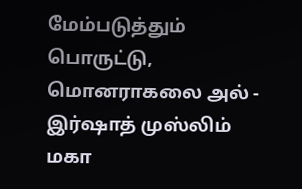மேம்படுத்தும் பொருட்டு, மொனராகலை அல் - இர்ஷாத் முஸ்லிம் மகா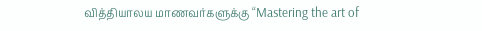வித்தியாலய மாணவர்களுக்கு “Mastering the art of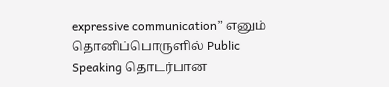expressive communication” எனும் தொனிப்பொருளில் Public Speaking தொடர்பான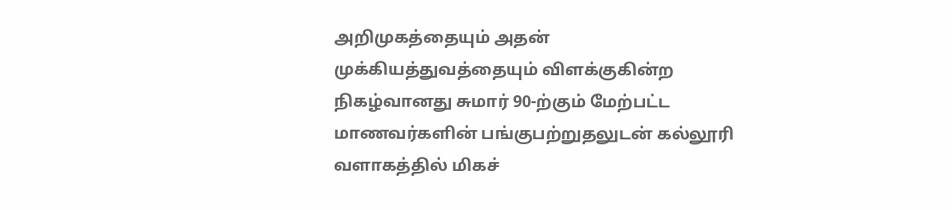அறிமுகத்தையும் அதன் முக்கியத்துவத்தையும் விளக்குகின்ற நிகழ்வானது சுமார் 90-ற்கும் மேற்பட்ட மாணவர்களின் பங்குபற்றுதலுடன் கல்லூரி வளாகத்தில் மிகச்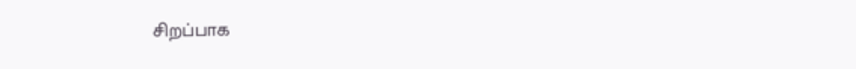சிறப்பாக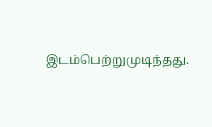இடம்பெற்றுமுடிந்தது.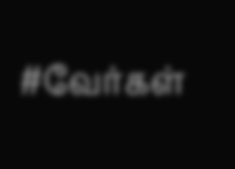#வேர்கள்